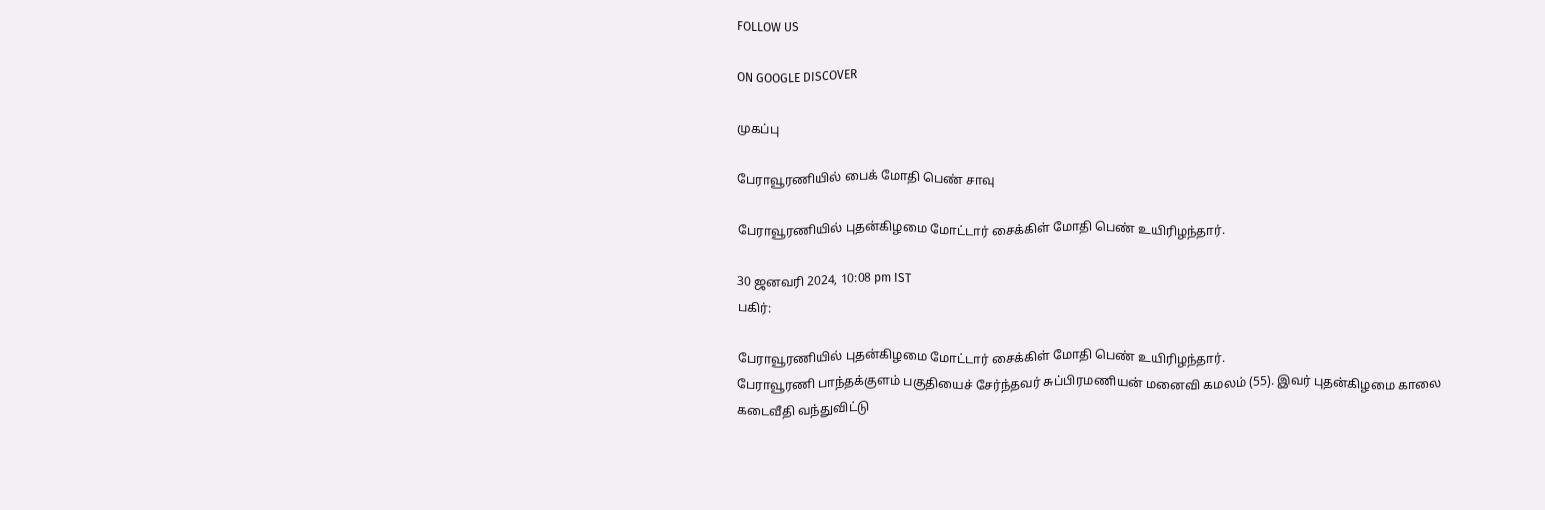FOLLOW US

ON GOOGLE DISCOVER

முகப்பு

பேராவூரணியில் பைக் மோதி பெண் சாவு

பேராவூரணியில் புதன்கிழமை மோட்டார் சைக்கிள் மோதி பெண் உயிரிழந்தார்.

30 ஜனவரி 2024, 10:08 pm IST
பகிர்:

பேராவூரணியில் புதன்கிழமை மோட்டார் சைக்கிள் மோதி பெண் உயிரிழந்தார்.
பேராவூரணி பாந்தக்குளம் பகுதியைச் சேர்ந்தவர் சுப்பிரமணியன் மனைவி கமலம் (55). இவர் புதன்கிழமை காலை கடைவீதி வந்துவிட்டு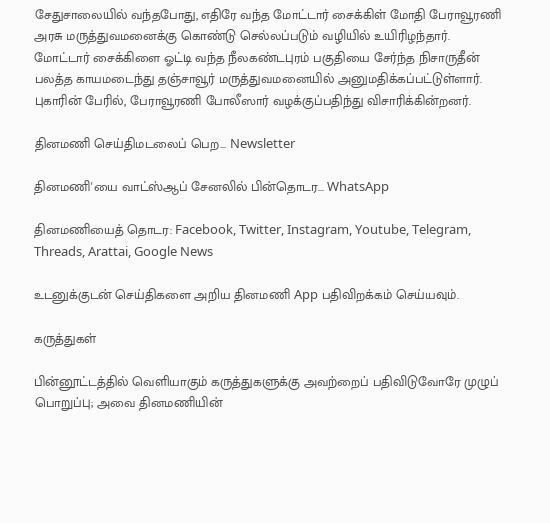சேதுசாலையில் வந்தபோது, எதிரே வந்த மோட்டார் சைக்கிள் மோதி பேராவூரணி அரசு மருத்துவமனைக்கு கொண்டு செல்லப்படும் வழியில் உயிரிழந்தார். மோட்டார் சைக்கிளை ஓட்டி வந்த நீலகண்டபுரம் பகுதியை சேர்ந்த நிசாருதீன் பலத்த காயமடைந்து தஞ்சாவூர் மருத்துவமனையில் அனுமதிக்கப்பட்டுள்ளார். புகாரின் பேரில், பேராவூரணி போலீஸார் வழக்குப்பதிந்து விசாரிக்கின்றனர்.

தினமணி செய்திமடலைப் பெற... Newsletter

தினமணி'யை வாட்ஸ்ஆப் சேனலில் பின்தொடர... WhatsApp

தினமணியைத் தொடர: Facebook, Twitter, Instagram, Youtube, Telegram, Threads, Arattai, Google News

உடனுக்குடன் செய்திகளை அறிய தினமணி App பதிவிறக்கம் செய்யவும்.

கருத்துகள்

பின்னூட்டத்தில் வெளியாகும் கருத்துகளுக்கு அவற்றைப் பதிவிடுவோரே முழுப் பொறுப்பு; அவை தினமணியின்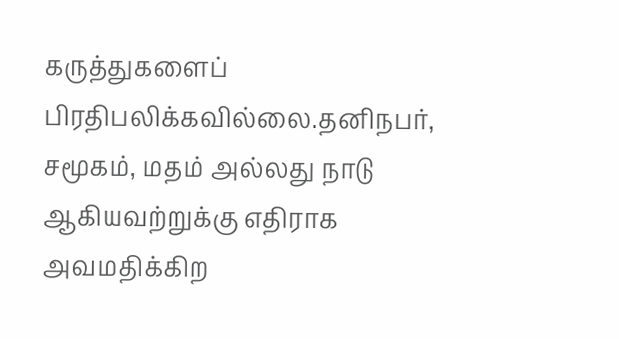கருத்துகளைப் பிரதிபலிக்கவில்லை.தனிநபர், சமூகம், மதம் அல்லது நாடு ஆகியவற்றுக்கு எதிராக அவமதிக்கிற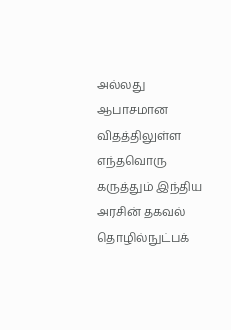அல்லது ஆபாசமான விதத்திலுள்ள எந்தவொரு கருத்தும் இந்திய அரசின் தகவல் தொழில்நுட்பக்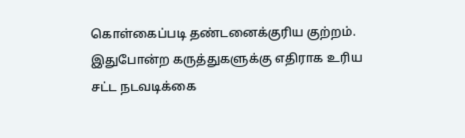கொள்கைப்படி தண்டனைக்குரிய குற்றம். இதுபோன்ற கருத்துகளுக்கு எதிராக உரிய சட்ட நடவடிக்கை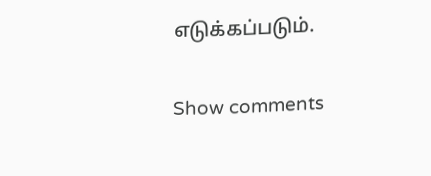எடுக்கப்படும்.

Show comments